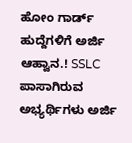ಹೋಂ ಗಾರ್ಡ್ ಹುದ್ದೆಗಳಿಗೆ ಅರ್ಜಿ ಆಹ್ವಾನ.! SSLC ಪಾಸಾಗಿರುವ ಅಭ್ಯರ್ಥಿಗಳು ಅರ್ಜಿ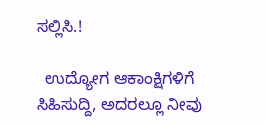ಸಲ್ಲಿಸಿ.!

  ಉದ್ಯೋಗ ಆಕಾಂಕ್ಷಿಗಳಿಗೆ ಸಿಹಿಸುದ್ದಿ, ಅದರಲ್ಲೂ ನೀವು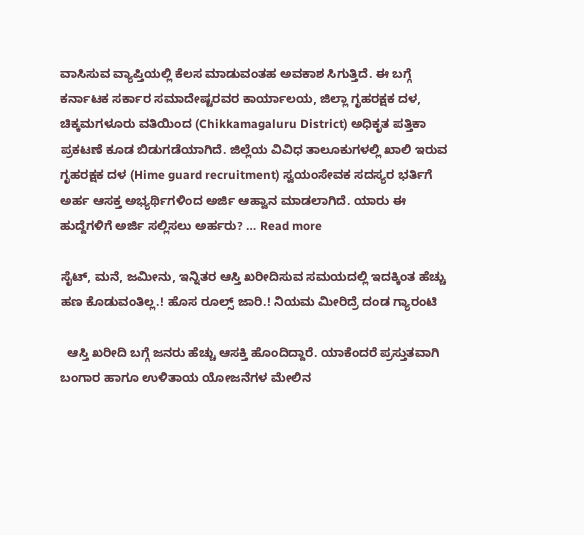ವಾಸಿಸುವ ವ್ಯಾಪ್ತಿಯಲ್ಲಿ ಕೆಲಸ ಮಾಡುವಂತಹ ಅವಕಾಶ ಸಿಗುತ್ತಿದೆ. ಈ ಬಗ್ಗೆ ಕರ್ನಾಟಕ ಸರ್ಕಾರ ಸಮಾದೇಷ್ಟರವರ ಕಾರ್ಯಾಲಯ, ಜಿಲ್ಲಾ ಗೃಹರಕ್ಷಕ ದಳ, ಚಿಕ್ಕಮಗಳೂರು ವತಿಯಿಂದ (Chikkamagaluru District) ಅಧಿಕೃತ ಪತ್ತಿಕಾ ಪ್ರಕಟಣೆ ಕೂಡ ಬಿಡುಗಡೆಯಾಗಿದೆ. ಜಿಲ್ಲೆಯ ವಿವಿಧ ತಾಲೂಕುಗಳಲ್ಲಿ ಖಾಲಿ ಇರುವ ಗೃಹರಕ್ಷಕ ದಳ (Hime guard recruitment) ಸ್ವಯಂಸೇವಕ ಸದಸ್ಯರ ಭರ್ತಿಗೆ ಅರ್ಹ ಆಸಕ್ತ ಅಭ್ಯರ್ಥಿಗಳಿಂದ ಅರ್ಜಿ ಆಹ್ವಾನ ಮಾಡಲಾಗಿದೆ. ಯಾರು ಈ ಹುದ್ದೆಗಳಿಗೆ ಅರ್ಜಿ ಸಲ್ಲಿಸಲು ಅರ್ಹರು? … Read more

ಸೈಟ್, ಮನೆ, ಜಮೀನು, ಇನ್ನಿತರ ಆಸ್ತಿ ಖರೀದಿಸುವ ಸಮಯದಲ್ಲಿ ಇದಕ್ಕಿಂತ ಹೆಚ್ಚು ಹಣ ಕೊಡುವಂತಿಲ್ಲ.! ಹೊಸ ರೂಲ್ಸ್ ಜಾರಿ.! ನಿಯಮ ಮೀರಿದ್ರೆ ದಂಡ ಗ್ಯಾರಂಟಿ

  ಆಸ್ತಿ ಖರೀದಿ ಬಗ್ಗೆ ಜನರು ಹೆಚ್ಚು ಆಸಕ್ತಿ ಹೊಂದಿದ್ದಾರೆ. ಯಾಕೆಂದರೆ ಪ್ರಸ್ತುತವಾಗಿ ಬಂಗಾರ ಹಾಗೂ ಉಳಿತಾಯ ಯೋಜನೆಗಳ ಮೇಲಿನ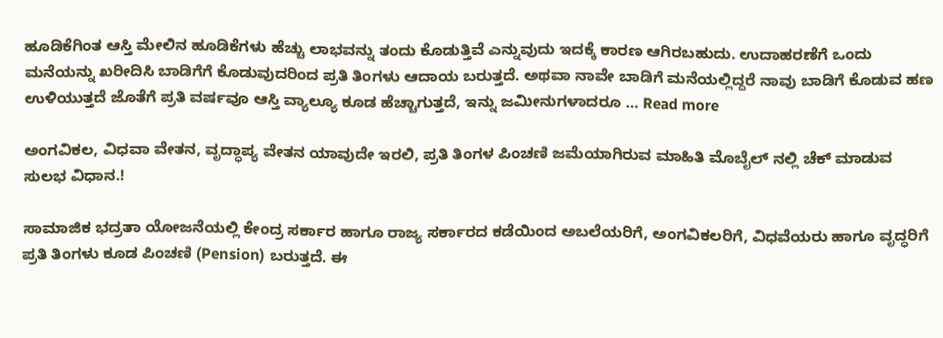ಹೂಡಿಕೆಗಿಂತ ಆಸ್ತಿ ಮೇಲಿನ ಹೂಡಿಕೆಗಳು ಹೆಚ್ಚು ಲಾಭವನ್ನು ತಂದು ಕೊಡುತ್ತಿವೆ ಎನ್ನುವುದು ಇದಕ್ಕೆ ಕಾರಣ ಆಗಿರಬಹುದು. ಉದಾಹರಣೆಗೆ ಒಂದು ಮನೆಯನ್ನು ಖರೀದಿಸಿ ಬಾಡಿಗೆಗೆ ಕೊಡುವುದರಿಂದ ಪ್ರತಿ ತಿಂಗಳು ಆದಾಯ ಬರುತ್ತದೆ. ಅಥವಾ ನಾವೇ ಬಾಡಿಗೆ ಮನೆಯಲ್ಲಿದ್ದರೆ ನಾವು ಬಾಡಿಗೆ ಕೊಡುವ ಹಣ ಉಳಿಯುತ್ತದೆ ಜೊತೆಗೆ ಪ್ರತಿ ವರ್ಷವೂ ಆಸ್ತಿ ವ್ಯಾಲ್ಯೂ ಕೂಡ ಹೆಚ್ಚಾಗುತ್ತದೆ, ಇನ್ನು ಜಮೀನುಗಳಾದರೂ … Read more

ಅಂಗವಿಕಲ, ವಿಧವಾ ವೇತನ, ವೃದ್ಧಾಪ್ಯ ವೇತನ ಯಾವುದೇ ಇರಲಿ, ಪ್ರತಿ ತಿಂಗಳ ಪಿಂಚಣಿ ಜಮೆಯಾಗಿರುವ ಮಾಹಿತಿ ಮೊಬೈಲ್ ನಲ್ಲಿ ಚೆಕ್ ಮಾಡುವ ಸುಲಭ ವಿಧಾನ.!

ಸಾಮಾಜಿಕ ಭದ್ರತಾ ಯೋಜನೆಯಲ್ಲಿ ಕೇಂದ್ರ ಸರ್ಕಾರ ಹಾಗೂ ರಾಜ್ಯ ಸರ್ಕಾರದ ಕಡೆಯಿಂದ ಅಬಲೆಯರಿಗೆ, ಅಂಗವಿಕಲರಿಗೆ, ವಿಧವೆಯರು ಹಾಗೂ ವೃದ್ಧರಿಗೆ ಪ್ರತಿ ತಿಂಗಳು ಕೂಡ ಪಿಂಚಣಿ (Pension) ಬರುತ್ತದೆ. ಈ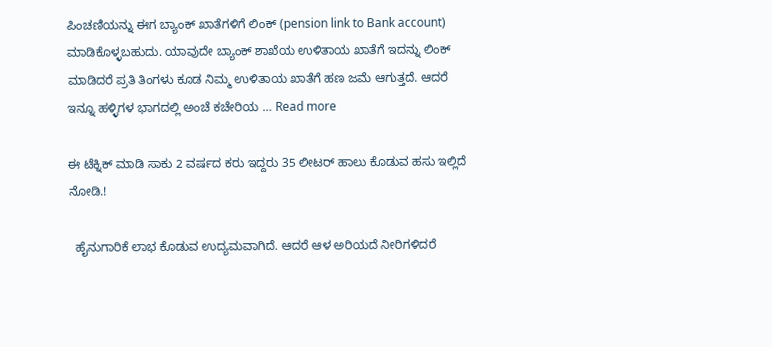ಪಿಂಚಣಿಯನ್ನು ಈಗ ಬ್ಯಾಂಕ್ ಖಾತೆಗಳಿಗೆ ಲಿಂಕ್ (pension link to Bank account) ಮಾಡಿಕೊಳ್ಳಬಹುದು. ಯಾವುದೇ ಬ್ಯಾಂಕ್ ಶಾಖೆಯ ಉಳಿತಾಯ ಖಾತೆಗೆ ಇದನ್ನು ಲಿಂಕ್ ಮಾಡಿದರೆ ಪ್ರತಿ ತಿಂಗಳು ಕೂಡ ನಿಮ್ಮ ಉಳಿತಾಯ ಖಾತೆಗೆ ಹಣ ಜಮೆ ಆಗುತ್ತದೆ. ಆದರೆ ಇನ್ನೂ ಹಳ್ಳಿಗಳ ಭಾಗದಲ್ಲಿ ಅಂಚೆ ಕಚೇರಿಯ … Read more

ಈ ಟೆಕ್ನಿಕ್ ಮಾಡಿ ಸಾಕು 2 ವರ್ಷದ ಕರು ಇದ್ದರು 35 ಲೀಟರ್ ಹಾಲು ಕೊಡುವ ಹಸು ಇಲ್ಲಿದೆ ನೋಡಿ.!

  ಹೈನುಗಾರಿಕೆ ಲಾಭ ಕೊಡುವ ಉದ್ಯಮವಾಗಿದೆ. ಆದರೆ ಆಳ ಅರಿಯದೆ ನೀರಿಗಳಿದರೆ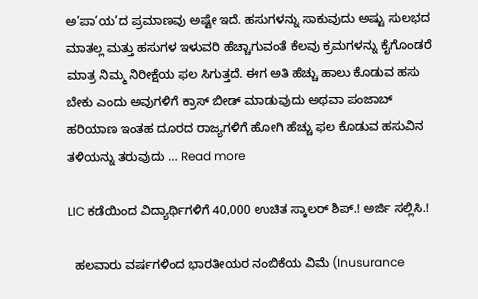ಅ’ಪಾ’ಯ’ದ ಪ್ರಮಾಣವು ಅಷ್ಟೇ ಇದೆ. ಹಸುಗಳನ್ನು ಸಾಕುವುದು ಅಷ್ಟು ಸುಲಭದ ಮಾತಲ್ಲ ಮತ್ತು ಹಸುಗಳ ಇಳುವರಿ ಹೆಚ್ಚಾಗುವಂತೆ ಕೆಲವು ಕ್ರಮಗಳನ್ನು ಕೈಗೊಂಡರೆ ಮಾತ್ರ ನಿಮ್ಮ ನಿರೀಕ್ಷೆಯ ಫಲ ಸಿಗುತ್ತದೆ. ಈಗ ಅತಿ ಹೆಚ್ಚು ಹಾಲು ಕೊಡುವ ಹಸು ಬೇಕು ಎಂದು ಅವುಗಳಿಗೆ ಕ್ರಾಸ್ ಬೀಡ್ ಮಾಡುವುದು ಅಥವಾ ಪಂಜಾಬ್ ಹರಿಯಾಣ ಇಂತಹ ದೂರದ ರಾಜ್ಯಗಳಿಗೆ ಹೋಗಿ ಹೆಚ್ಚು ಫಲ ಕೊಡುವ ಹಸುವಿನ ತಳಿಯನ್ನು ತರುವುದು … Read more

LIC ಕಡೆಯಿಂದ ವಿದ್ಯಾರ್ಥಿಗಳಿಗೆ 40,000 ಉಚಿತ ಸ್ಕಾಲರ್ ಶಿಪ್.! ಅರ್ಜಿ ಸಲ್ಲಿಸಿ.!

  ಹಲವಾರು ವರ್ಷಗಳಿಂದ ಭಾರತೀಯರ ನಂಬಿಕೆಯ ವಿಮೆ (Inusurance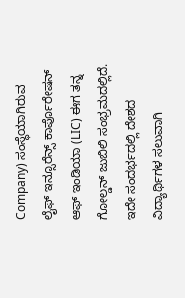Company) ಸಂಸ್ಥೆಯಾಗಿರುವ ಲೈಫ್ ಇನ್ಸೂರೆನ್ಸ್ ಕಾರ್ಪೊರೇಷನ್ ಆಫ್ ಇಂಡಿಯಾ (LIC) ಈಗ ತನ್ನ ಗೋಲ್ಡನ್ ಜುಬಿಲಿ ಸಂಭ್ರಮದಲ್ಲಿದೆ. ಇದೇ ಸಂದರ್ಭದಲ್ಲಿ ದೇಶದ ವಿದ್ಯಾರ್ಥಿಗಳ ಸಲುವಾಗಿ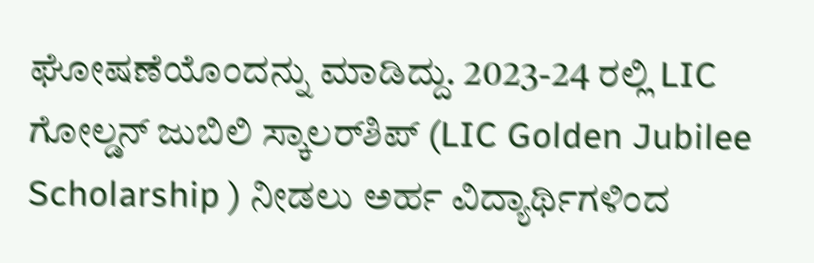ಘೋಷಣೆಯೊಂದನ್ನು ಮಾಡಿದ್ದು. 2023-24 ರಲ್ಲಿ LIC ಗೋಲ್ಡನ್ ಜುಬಿಲಿ ಸ್ಕಾಲರ್‌ಶಿಪ್ (LIC Golden Jubilee Scholarship ) ನೀಡಲು ಅರ್ಹ ವಿದ್ಯಾರ್ಥಿಗಳಿಂದ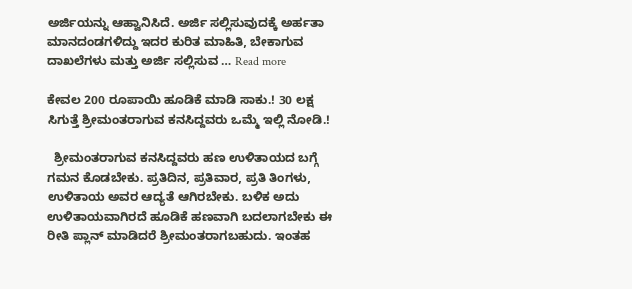ಅರ್ಜಿಯನ್ನು ಆಹ್ವಾನಿಸಿದೆ. ಅರ್ಜಿ ಸಲ್ಲಿಸುವುದಕ್ಕೆ ಅರ್ಹತಾ ಮಾನದಂಡಗಳಿದ್ದು ಇದರ ಕುರಿತ ಮಾಹಿತಿ, ಬೇಕಾಗುವ ದಾಖಲೆಗಳು ಮತ್ತು ಅರ್ಜಿ ಸಲ್ಲಿಸುವ … Read more

ಕೇವಲ 200 ರೂಪಾಯಿ ಹೂಡಿಕೆ ಮಾಡಿ ಸಾಕು.! 30 ಲಕ್ಷ ಸಿಗುತ್ತೆ ಶ್ರೀಮಂತರಾಗುವ ಕನಸಿದ್ದವರು ಒಮ್ಮೆ ಇಲ್ಲಿ ನೋಡಿ.!

  ಶ್ರೀಮಂತರಾಗುವ ಕನಸಿದ್ದವರು ಹಣ ಉಳಿತಾಯದ ಬಗ್ಗೆ ಗಮನ ಕೊಡಬೇಕು. ಪ್ರತಿದಿನ, ಪ್ರತಿವಾರ, ಪ್ರತಿ ತಿಂಗಳು, ಉಳಿತಾಯ ಅವರ ಆದ್ಯತೆ ಆಗಿರಬೇಕು. ಬಳಿಕ ಅದು ಉಳಿತಾಯವಾಗಿರದೆ ಹೂಡಿಕೆ ಹಣವಾಗಿ ಬದಲಾಗಬೇಕು ಈ ರೀತಿ ಪ್ಲಾನ್ ಮಾಡಿದರೆ ಶ್ರೀಮಂತರಾಗಬಹುದು. ಇಂತಹ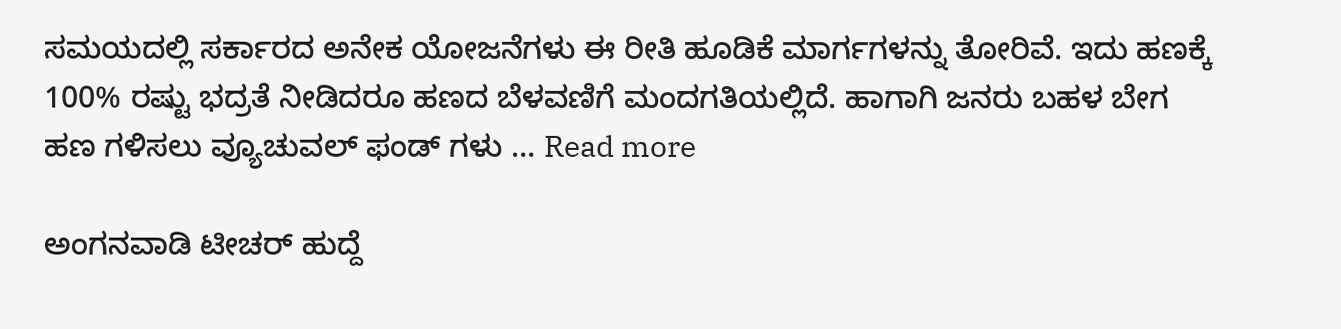ಸಮಯದಲ್ಲಿ ಸರ್ಕಾರದ ಅನೇಕ ಯೋಜನೆಗಳು ಈ ರೀತಿ ಹೂಡಿಕೆ ಮಾರ್ಗಗಳನ್ನು ತೋರಿವೆ. ಇದು ಹಣಕ್ಕೆ 100% ರಷ್ಟು ಭದ್ರತೆ ನೀಡಿದರೂ ಹಣದ ಬೆಳವಣಿಗೆ ಮಂದಗತಿಯಲ್ಲಿದೆ. ಹಾಗಾಗಿ ಜನರು ಬಹಳ ಬೇಗ ಹಣ ಗಳಿಸಲು ವ್ಯೂಚುವಲ್ ಫಂಡ್ ಗಳು … Read more

ಅಂಗನವಾಡಿ ಟೀಚರ್ ಹುದ್ದೆ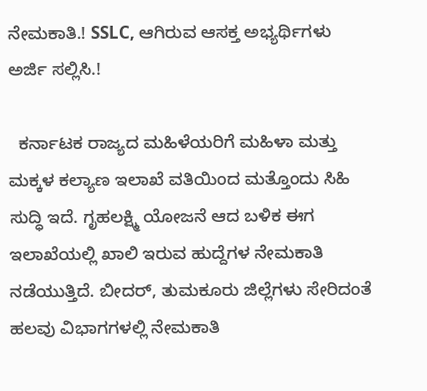ನೇಮಕಾತಿ.! SSLC, ಆಗಿರುವ ಆಸಕ್ತ ಅಭ್ಯರ್ಥಿಗಳು ಅರ್ಜಿ ಸಲ್ಲಿಸಿ.!

  ಕರ್ನಾಟಕ ರಾಜ್ಯದ ಮಹಿಳೆಯರಿಗೆ ಮಹಿಳಾ ಮತ್ತು ಮಕ್ಕಳ ಕಲ್ಯಾಣ ಇಲಾಖೆ ವತಿಯಿಂದ ಮತ್ತೊಂದು ಸಿಹಿ ಸುದ್ಧಿ ಇದೆ. ಗೃಹಲಕ್ಷ್ಮಿ ಯೋಜನೆ ಆದ ಬಳಿಕ ಈಗ ಇಲಾಖೆಯಲ್ಲಿ ಖಾಲಿ ಇರುವ ಹುದ್ದೆಗಳ ನೇಮಕಾತಿ ನಡೆಯುತ್ತಿದೆ. ಬೀದರ್, ತುಮಕೂರು ಜಿಲ್ಲೆಗಳು ಸೇರಿದಂತೆ ಹಲವು ವಿಭಾಗಗಳಲ್ಲಿ ನೇಮಕಾತಿ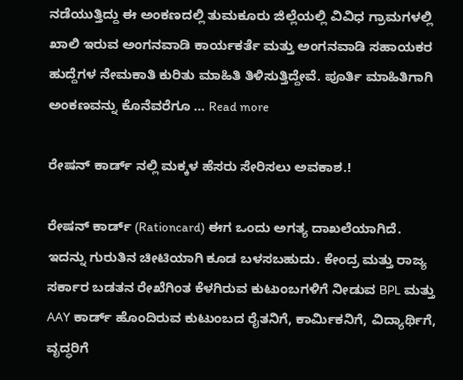ನಡೆಯುತ್ತಿದ್ದು ಈ ಅಂಕಣದಲ್ಲಿ ತುಮಕೂರು ಜಿಲ್ಲೆಯಲ್ಲಿ ವಿವಿಧ ಗ್ರಾಮಗಳಲ್ಲಿ ಖಾಲಿ ಇರುವ ಅಂಗನವಾಡಿ ಕಾರ್ಯಕರ್ತೆ ಮತ್ತು ಅಂಗನವಾಡಿ ಸಹಾಯಕರ ಹುದ್ದೆಗಳ ನೇಮಕಾತಿ ಕುರಿತು ಮಾಹಿತಿ ತಿಳಿಸುತ್ತಿದ್ದೇವೆ. ಪೂರ್ತಿ ಮಾಹಿತಿಗಾಗಿ ಅಂಕಣವನ್ನು ಕೊನೆವರೆಗೂ … Read more

ರೇಷನ್ ಕಾರ್ಡ್ ನಲ್ಲಿ ಮಕ್ಕಳ ಹೆಸರು ಸೇರಿಸಲು ಅವಕಾಶ.!

ರೇಷನ್ ಕಾರ್ಡ್ (Rationcard) ಈಗ ಒಂದು ಅಗತ್ಯ ದಾಖಲೆಯಾಗಿದೆ. ಇದನ್ನು ಗುರುತಿನ ಚೀಟಿಯಾಗಿ ಕೂಡ ಬಳಸಬಹುದು. ಕೇಂದ್ರ ಮತ್ತು ರಾಜ್ಯ ಸರ್ಕಾರ ಬಡತನ ರೇಖೆಗಿಂತ ಕೆಳಗಿರುವ ಕುಟುಂಬಗಳಿಗೆ ನೀಡುವ BPL ಮತ್ತು AAY ಕಾರ್ಡ್ ಹೊಂದಿರುವ ಕುಟುಂಬದ ರೈತನಿಗೆ, ಕಾರ್ಮಿಕನಿಗೆ, ವಿದ್ಯಾರ್ಥಿಗೆ, ವೃದ್ಧರಿಗೆ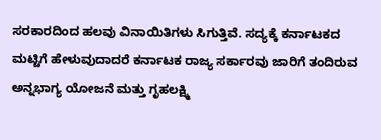ಸರಕಾರದಿಂದ ಹಲವು ವಿನಾಯಿತಿಗಳು ಸಿಗುತ್ತಿವೆ. ಸದ್ಯಕ್ಕೆ ಕರ್ನಾಟಕದ ಮಟ್ಟಿಗೆ ಹೇಳುವುದಾದರೆ ಕರ್ನಾಟಕ ರಾಜ್ಯ ಸರ್ಕಾರವು ಜಾರಿಗೆ ತಂದಿರುವ ಅನ್ನಭಾಗ್ಯ ಯೋಜನೆ ಮತ್ತು ಗೃಹಲಕ್ಷ್ಮಿ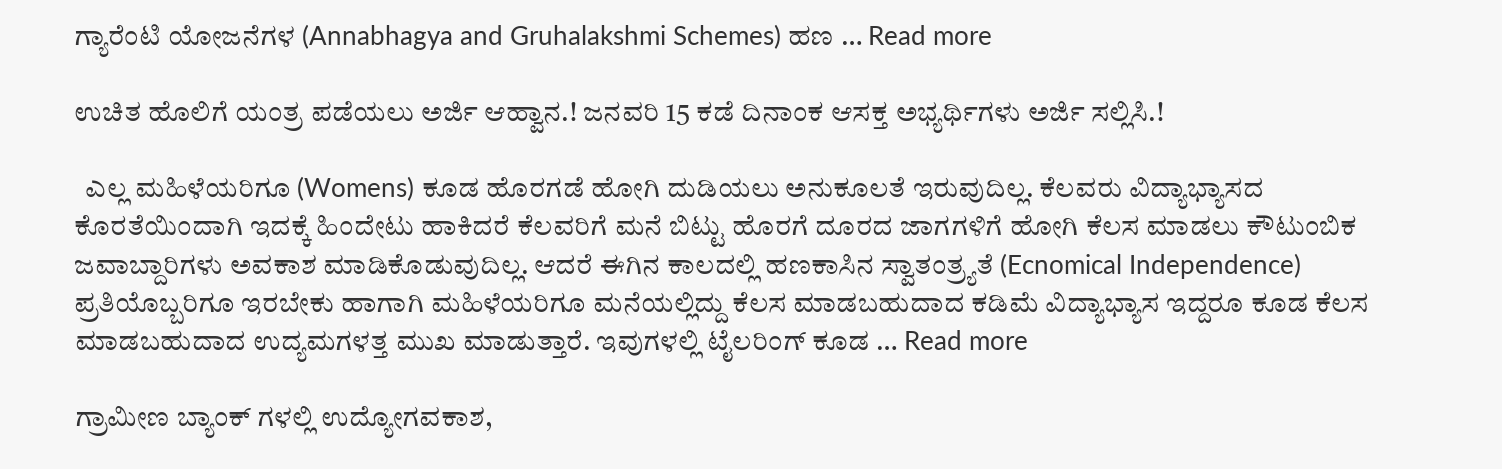ಗ್ಯಾರೆಂಟಿ ಯೋಜನೆಗಳ (Annabhagya and Gruhalakshmi Schemes) ಹಣ … Read more

ಉಚಿತ ಹೊಲಿಗೆ ಯಂತ್ರ ಪಡೆಯಲು ಅರ್ಜಿ ಆಹ್ವಾನ.! ಜನವರಿ 15 ಕಡೆ ದಿನಾಂಕ ಆಸಕ್ತ ಅಭ್ಯರ್ಥಿಗಳು ಅರ್ಜಿ ಸಲ್ಲಿಸಿ.!

  ಎಲ್ಲ ಮಹಿಳೆಯರಿಗೂ (Womens) ಕೂಡ ಹೊರಗಡೆ ಹೋಗಿ ದುಡಿಯಲು ಅನುಕೂಲತೆ ಇರುವುದಿಲ್ಲ. ಕೆಲವರು ವಿದ್ಯಾಭ್ಯಾಸದ ಕೊರತೆಯಿಂದಾಗಿ ಇದಕ್ಕೆ ಹಿಂದೇಟು ಹಾಕಿದರೆ ಕೆಲವರಿಗೆ ಮನೆ ಬಿಟ್ಟು ಹೊರಗೆ ದೂರದ ಜಾಗಗಳಿಗೆ ಹೋಗಿ ಕೆಲಸ ಮಾಡಲು ಕೌಟುಂಬಿಕ ಜವಾಬ್ದಾರಿಗಳು ಅವಕಾಶ ಮಾಡಿಕೊಡುವುದಿಲ್ಲ. ಆದರೆ ಈಗಿನ ಕಾಲದಲ್ಲಿ ಹಣಕಾಸಿನ ಸ್ವಾತಂತ್ರ್ಯತೆ (Ecnomical Independence) ಪ್ರತಿಯೊಬ್ಬರಿಗೂ ಇರಬೇಕು ಹಾಗಾಗಿ ಮಹಿಳೆಯರಿಗೂ ಮನೆಯಲ್ಲಿದ್ದು ಕೆಲಸ ಮಾಡಬಹುದಾದ ಕಡಿಮೆ ವಿದ್ಯಾಭ್ಯಾಸ ಇದ್ದರೂ ಕೂಡ ಕೆಲಸ ಮಾಡಬಹುದಾದ ಉದ್ಯಮಗಳತ್ತ ಮುಖ ಮಾಡುತ್ತಾರೆ. ಇವುಗಳಲ್ಲಿ ಟೈಲರಿಂಗ್ ಕೂಡ … Read more

ಗ್ರಾಮೀಣ ಬ್ಯಾಂಕ್ ಗಳಲ್ಲಿ ಉದ್ಯೋಗವಕಾಶ,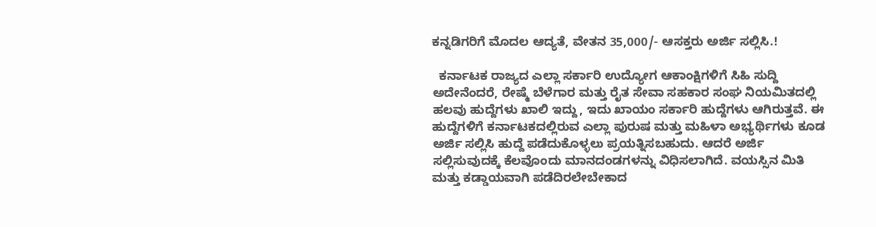ಕನ್ನಡಿಗರಿಗೆ ಮೊದಲ ಆದ್ಯತೆ, ವೇತನ 35,000/- ಆಸಕ್ತರು ಅರ್ಜಿ ಸಲ್ಲಿಸಿ.!

  ಕರ್ನಾಟಕ ರಾಜ್ಯದ ಎಲ್ಲಾ ಸರ್ಕಾರಿ ಉದ್ಯೋಗ ಆಕಾಂಕ್ಷಿಗಳಿಗೆ ಸಿಹಿ ಸುದ್ದಿ ಅದೇನೆಂದರೆ, ರೇಷ್ಮೆ ಬೆಳೆಗಾರ ಮತ್ತು ರೈತ ಸೇವಾ ಸಹಕಾರ ಸಂಘ ನಿಯಮಿತದಲ್ಲಿ ಹಲವು ಹುದ್ದೆಗಳು ಖಾಲಿ ಇದ್ದು, ಇದು ಖಾಯಂ ಸರ್ಕಾರಿ ಹುದ್ದೆಗಳು ಆಗಿರುತ್ತವೆ. ಈ ಹುದ್ದೆಗಳಿಗೆ ಕರ್ನಾಟಕದಲ್ಲಿರುವ ಎಲ್ಲಾ ಪುರುಷ ಮತ್ತು ಮಹಿಳಾ ಅಭ್ಯರ್ಥಿಗಳು ಕೂಡ ಅರ್ಜಿ ಸಲ್ಲಿಸಿ ಹುದ್ದೆ ಪಡೆದುಕೊಳ್ಳಲು ಪ್ರಯತ್ನಿಸಬಹುದು. ಆದರೆ ಅರ್ಜಿ ಸಲ್ಲಿಸುವುದಕ್ಕೆ ಕೆಲವೊಂದು ಮಾನದಂಡಗಳನ್ನು ವಿಧಿಸಲಾಗಿದೆ. ವಯಸ್ಸಿನ ಮಿತಿ ಮತ್ತು ಕಡ್ಡಾಯವಾಗಿ ಪಡೆದಿರಲೇಬೇಕಾದ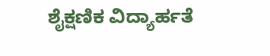ಶೈಕ್ಷಣಿಕ ವಿದ್ಯಾರ್ಹತೆ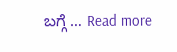ಬಗ್ಗೆ … Read more